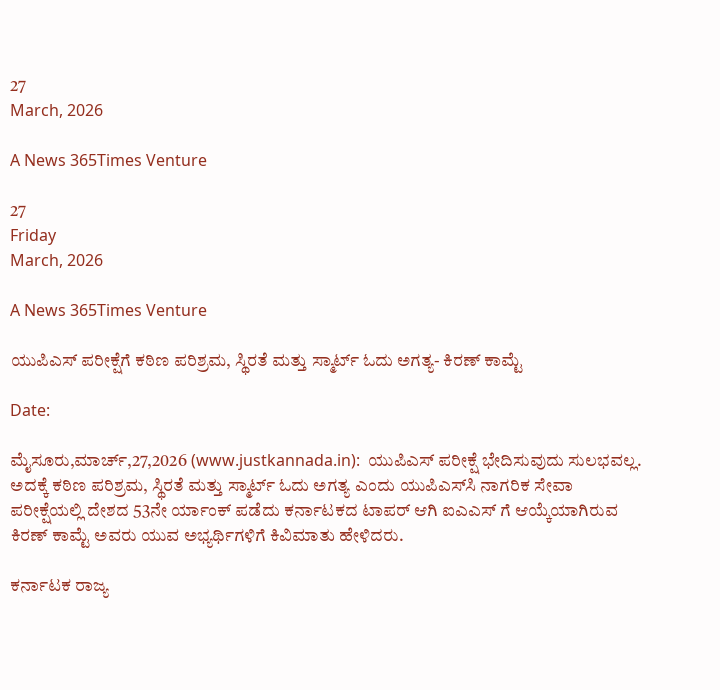27
March, 2026

A News 365Times Venture

27
Friday
March, 2026

A News 365Times Venture

ಯುಪಿಎಸ್ ಪರೀಕ್ಷೆಗೆ ಕಠಿಣ ಪರಿಶ್ರಮ, ಸ್ಥಿರತೆ ಮತ್ತು ಸ್ಮಾರ್ಟ್ ಓದು ಅಗತ್ಯ- ಕಿರಣ್ ಕಾಮ್ಟೆ

Date:

ಮೈಸೂರು,ಮಾರ್ಚ್,27,2026 (www.justkannada.in):  ಯುಪಿಎಸ್ ಪರೀಕ್ಷೆ ಭೇದಿಸುವುದು ಸುಲಭವಲ್ಲ. ಅದಕ್ಕೆ ಕಠಿಣ ಪರಿಶ್ರಮ, ಸ್ಥಿರತೆ ಮತ್ತು ಸ್ಮಾರ್ಟ್ ಓದು ಅಗತ್ಯ ಎಂದು ಯುಪಿಎಸ್‌ಸಿ ನಾಗರಿಕ ಸೇವಾ ಪರೀಕ್ಷೆಯಲ್ಲಿ ದೇಶದ 53ನೇ ರ್ಯಾಂಕ್ ಪಡೆದು ಕರ್ನಾಟಕದ ಟಾಪರ್ ಆಗಿ ಐಎಎಸ್‌ ಗೆ ಆಯ್ಕೆಯಾಗಿರುವ ಕಿರಣ್ ಕಾಮ್ಟೆ ಅವರು ಯುವ ಅಭ್ಯರ್ಥಿಗಳಿಗೆ ಕಿವಿಮಾತು ಹೇಳಿದರು.

ಕರ್ನಾಟಕ ರಾಜ್ಯ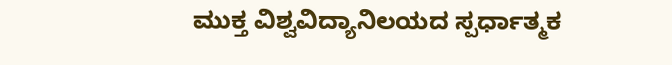ಮುಕ್ತ ವಿಶ್ವವಿದ್ಯಾನಿಲಯದ ಸ್ಪರ್ಧಾತ್ಮಕ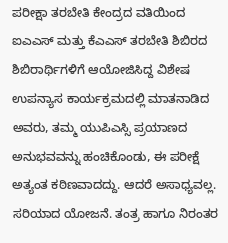ಪರೀಕ್ಷಾ ತರಬೇತಿ ಕೇಂದ್ರದ ವತಿಯಿಂದ ಐಎಎಸ್ ಮತ್ತು ಕೆಎಎಸ್ ತರಬೇತಿ ಶಿಬಿರದ ಶಿಬಿರಾರ್ಥಿಗಳಿಗೆ ಆಯೋಜಿಸಿದ್ದ ವಿಶೇಷ ಉಪನ್ಯಾಸ ಕಾರ್ಯಕ್ರಮದಲ್ಲಿ ಮಾತನಾಡಿದ ಅವರು, ತಮ್ಮ ಯುಪಿಎಸ್ಸಿ ಪ್ರಯಾಣದ ಅನುಭವವನ್ನು ಹಂಚಿಕೊಂಡು, ಈ ಪರೀಕ್ಷೆ ಅತ್ಯಂತ ಕಠಿಣವಾದದ್ದು. ಆದರೆ ಅಸಾಧ್ಯವಲ್ಲ. ಸರಿಯಾದ ಯೋಜನೆ. ತಂತ್ರ ಹಾಗೂ ನಿರಂತರ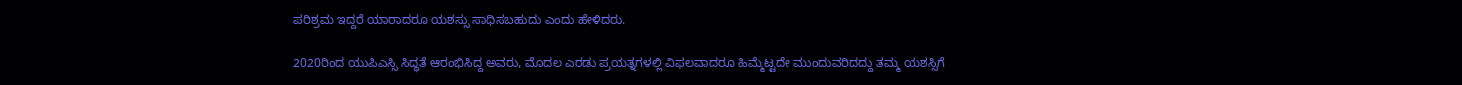ಪರಿಶ್ರಮ ಇದ್ದರೆ ಯಾರಾದರೂ ಯಶಸ್ಸು ಸಾಧಿಸಬಹುದು ಎಂದು ಹೇಳಿದರು.

2020ರಿಂದ ಯುಪಿಎಸ್ಸಿ ಸಿದ್ಧತೆ ಆರಂಭಿಸಿದ್ದ ಅವರು, ಮೊದಲ ಎರಡು ಪ್ರಯತ್ನಗಳಲ್ಲಿ ವಿಫಲವಾದರೂ ಹಿಮ್ಮೆಟ್ಟದೇ ಮುಂದುವರಿದದ್ದು ತಮ್ಮ ಯಶಸ್ಸಿಗೆ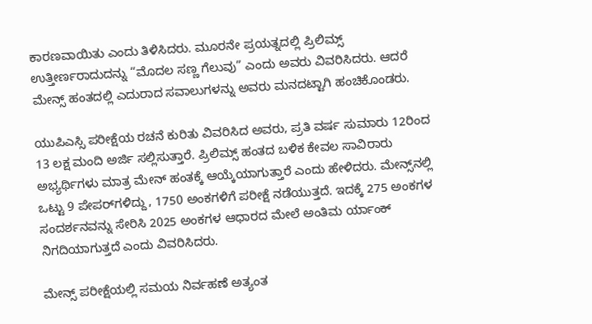ಕಾರಣವಾಯಿತು ಎಂದು ತಿಳಿಸಿದರು. ಮೂರನೇ ಪ್ರಯತ್ನದಲ್ಲಿ ಪ್ರಿಲಿಮ್ಸ್ ಉತ್ತೀರ್ಣರಾದುದನ್ನು “ಮೊದಲ ಸಣ್ಣ ಗೆಲುವು” ಎಂದು ಅವರು ವಿವರಿಸಿದರು. ಆದರೆ ಮೇನ್ಸ್ ಹಂತದಲ್ಲಿ ಎದುರಾದ ಸವಾಲುಗಳನ್ನು ಅವರು ಮನದಟ್ಟಾಗಿ ಹಂಚಿಕೊಂಡರು.

ಯುಪಿಎಸ್ಸಿ ಪರೀಕ್ಷೆಯ ರಚನೆ ಕುರಿತು ವಿವರಿಸಿದ ಅವರು, ಪ್ರತಿ ವರ್ಷ ಸುಮಾರು 12ರಿಂದ 13 ಲಕ್ಷ ಮಂದಿ ಅರ್ಜಿ ಸಲ್ಲಿಸುತ್ತಾರೆ. ಪ್ರಿಲಿಮ್ಸ್ ಹಂತದ ಬಳಿಕ ಕೇವಲ ಸಾವಿರಾರು ಅಭ್ಯರ್ಥಿಗಳು ಮಾತ್ರ ಮೇನ್ ಹಂತಕ್ಕೆ ಆಯ್ಕೆಯಾಗುತ್ತಾರೆ ಎಂದು ಹೇಳಿದರು. ಮೇನ್ಸ್‌ನಲ್ಲಿ ಒಟ್ಟು 9 ಪೇಪರ್‌ಗಳಿದ್ದು, 1750 ಅಂಕಗಳಿಗೆ ಪರೀಕ್ಷೆ ನಡೆಯುತ್ತದೆ. ಇದಕ್ಕೆ 275 ಅಂಕಗಳ ಸಂದರ್ಶನವನ್ನು ಸೇರಿಸಿ 2025 ಅಂಕಗಳ ಆಧಾರದ ಮೇಲೆ ಅಂತಿಮ ರ್ಯಾಂಕ್ ನಿಗದಿಯಾಗುತ್ತದೆ ಎಂದು ವಿವರಿಸಿದರು.

ಮೇನ್ಸ್ ಪರೀಕ್ಷೆಯಲ್ಲಿ ಸಮಯ ನಿರ್ವಹಣೆ ಅತ್ಯಂತ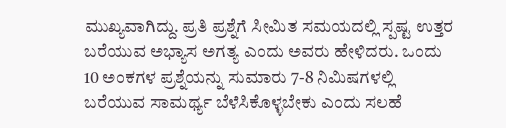ಮುಖ್ಯವಾಗಿದ್ದು. ಪ್ರತಿ ಪ್ರಶ್ನೆಗೆ ಸೀಮಿತ ಸಮಯದಲ್ಲಿ ಸ್ಪಷ್ಟ ಉತ್ತರ ಬರೆಯುವ ಅಭ್ಯಾಸ ಅಗತ್ಯ ಎಂದು ಅವರು ಹೇಳಿದರು. ಒಂದು 10 ಅಂಕಗಳ ಪ್ರಶ್ನೆಯನ್ನು ಸುಮಾರು 7-8 ನಿಮಿಷಗಳಲ್ಲಿ ಬರೆಯುವ ಸಾಮರ್ಥ್ಯ ಬೆಳೆಸಿಕೊಳ್ಳಬೇಕು ಎಂದು ಸಲಹೆ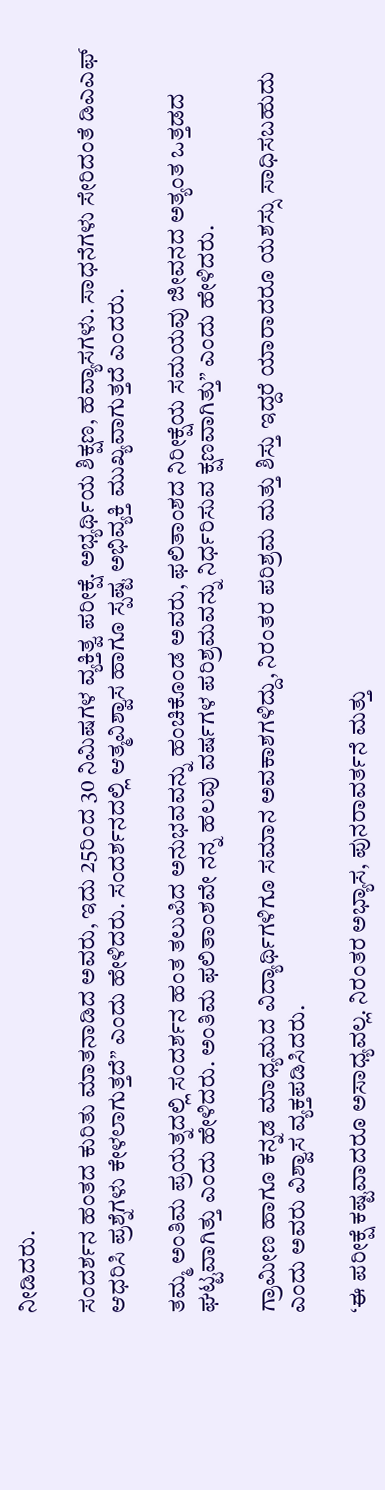ನೀಡಿದರು.

ಸಂದರ್ಶನ ಹಂತದ ಕುರಿತು ಮಾತನಾಡಿದ ಅವರು, ಇದು 25ರಿಂದ 30 ನಿಮಿಷಗಳ ವ್ಯಕ್ತಿತ್ವ ಪರೀಕ್ಷೆ. ಅಭ್ಯರ್ಥಿಯ ಶಿಕ್ಷಣ, ಹವ್ಯಾಸಗಳು. ಸಾಧನೆಗಳು ಸೇರಿದಂತೆ ಡಿಎಎಫ್ ಆಧರಿಸಿ ಪ್ರಶ್ನೆಗಳು ಕೇಳಲಾಗುತ್ತದೆ” ಎಂದು ಹೇಳಿದರು. ಸಂದರ್ಶನದಲ್ಲಿ ಆತ್ಮವಿಶ್ವಾಸ ಹಾಗೂ ಸ್ಪಷ್ಟ ಅಭಿವ್ಯಕ್ತಿ ಮುಖ್ಯವಾಗುತ್ತದೆ ಎಂದರು.

ತಮ್ಮ ಅಂತಿಮ ಪ್ರಯತ್ನದಲ್ಲಿ ಸಂದರ್ಶನ ಹಂತ ತಲುಪಿದ ಅನುಭವವನ್ನು ಹಂಚಿಕೊಂಡ ಅವರು, ಫಲಿತಾಂಶದ ನಿರೀಕ್ಷೆಯ ಸಮಯವು ಜೀವನದ ಅತ್ಯಂತ ಒತ್ತಡದ ಘಟ್ಟವಾಗಿತ್ತು ಎಂದು ಹೇಳಿದರು. ಅಂತಿಮ ಫಲಿತಾಂಶವೇ ನನ್ನ ಹಲವು ವರ್ಷಗಳ ಪರಿಶ್ರಮವನ್ನು ನಿರ್ಧರಿಸುವ ಕ್ಷಣವಾಗಿತ್ತು” ಎಂದು ಹೇಳಿದರು.

ಗ್ರಾಮೀಣ ಹಾಗೂ ಕನ್ನಡ ಮಾಧ್ಯಮದ ವಿದ್ಯಾರ್ಥಿಗಳಿಗೂ ಸಮಾನ ಅವಕಾಶಗಳಿದ್ದು, ನಿರಂತರ ಪರಿಶ್ರಮ ಮತ್ತು ಶಿಸ್ತು ಇದ್ದರೆ ಯಾರಾದರೂ ಯಶಸ್ಸು ಸಾಧಿಸಬಹುದು ಎಂದು ಅವರು ವಿಶ್ವಾಸ ವ್ಯಕ್ತಪಡಿಸಿದರು.

‘ಈ ಪರೀಕ್ಷೆ ಕಷ್ಟವಾದರೂ ಅಸಾಧ್ಯವಲ್ಲ. ನಿರಂತರ ಅಭ್ಯಾಸ, ಪುನರಾವರ್ತನೆ ಮತ್ತು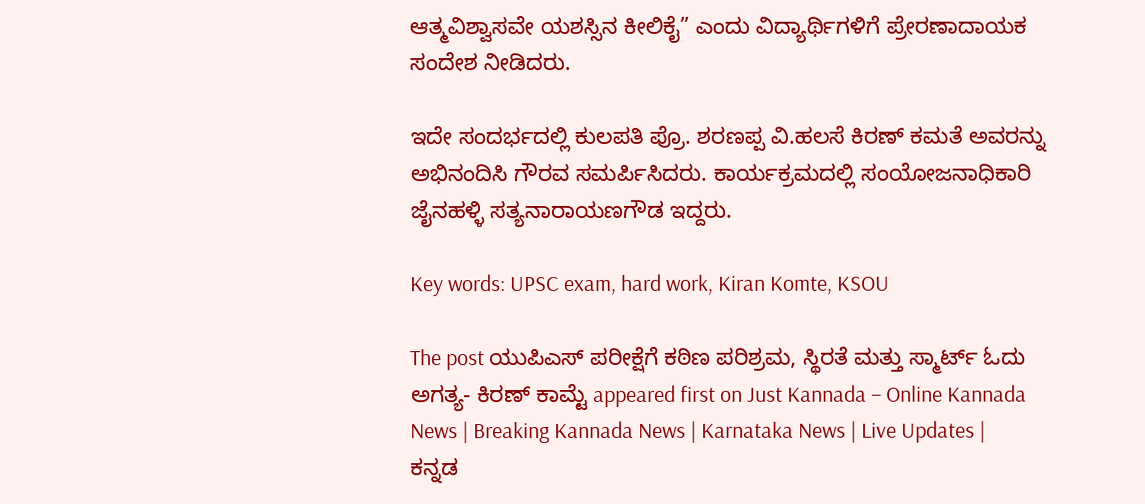ಆತ್ಮವಿಶ್ವಾಸವೇ ಯಶಸ್ಸಿನ ಕೀಲಿಕೈ” ಎಂದು ವಿದ್ಯಾರ್ಥಿಗಳಿಗೆ ಪ್ರೇರಣಾದಾಯಕ ಸಂದೇಶ ನೀಡಿದರು.

ಇದೇ ಸಂದರ್ಭದಲ್ಲಿ ಕುಲಪತಿ ಪ್ರೊ. ಶರಣಪ್ಪ ವಿ.ಹಲಸೆ ಕಿರಣ್ ಕಮತೆ ಅವರನ್ನು ಅಭಿನಂದಿಸಿ ಗೌರವ ಸಮರ್ಪಿಸಿದರು. ಕಾರ್ಯಕ್ರಮದಲ್ಲಿ ಸಂಯೋಜನಾಧಿಕಾರಿ ಜೈನಹಳ್ಳಿ ಸತ್ಯನಾರಾಯಣಗೌಡ ಇದ್ದರು.

Key words: UPSC exam, hard work, Kiran Komte, KSOU

The post ಯುಪಿಎಸ್ ಪರೀಕ್ಷೆಗೆ ಕಠಿಣ ಪರಿಶ್ರಮ, ಸ್ಥಿರತೆ ಮತ್ತು ಸ್ಮಾರ್ಟ್ ಓದು ಅಗತ್ಯ- ಕಿರಣ್ ಕಾಮ್ಟೆ appeared first on Just Kannada – Online Kannada News | Breaking Kannada News | Karnataka News | Live Updates | ಕನ್ನಡ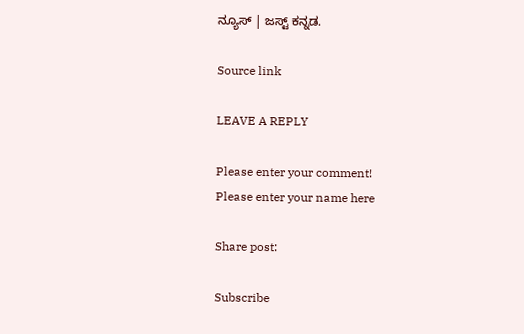ನ್ಯೂಸ್ | ಜಸ್ಟ್ ಕನ್ನಡ.

Source link

LEAVE A REPLY

Please enter your comment!
Please enter your name here

Share post:

Subscribe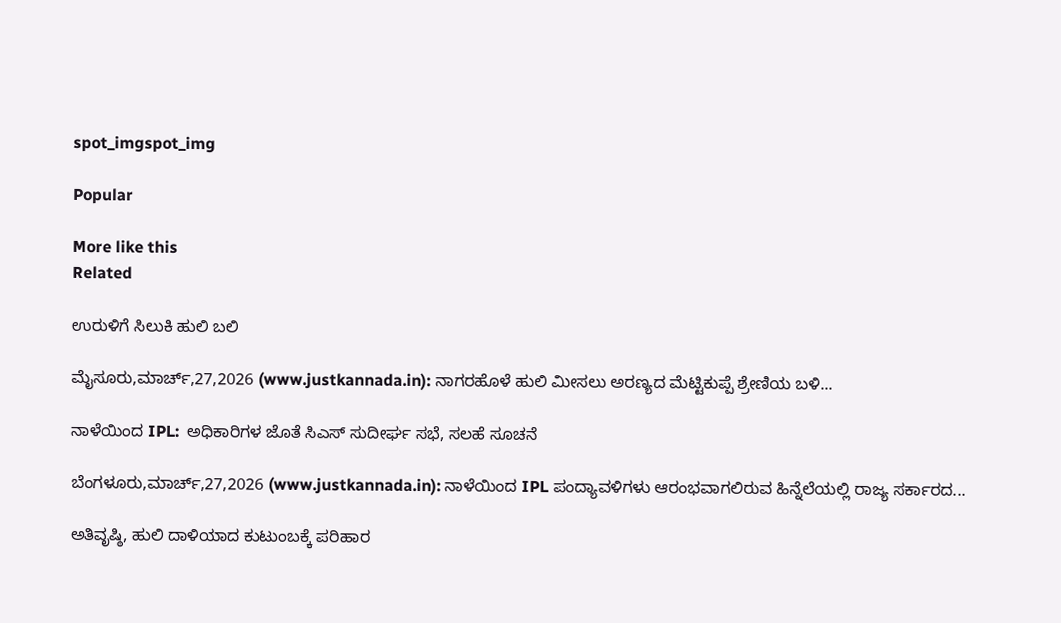spot_imgspot_img

Popular

More like this
Related

ಉರುಳಿಗೆ ಸಿಲುಕಿ ಹುಲಿ ಬಲಿ

ಮೈಸೂರು,ಮಾರ್ಚ್,27,2026 (www.justkannada.in): ನಾಗರಹೊಳೆ ಹುಲಿ ಮೀಸಲು ಅರಣ್ಯದ ಮೆಟ್ಟಿಕುಪ್ಪೆ ಶ್ರೇಣಿಯ ಬಳಿ...

ನಾಳೆಯಿಂದ IPL:  ಅಧಿಕಾರಿಗಳ ಜೊತೆ ಸಿಎಸ್ ಸುದೀರ್ಘ ಸಭೆ, ಸಲಹೆ ಸೂಚನೆ

ಬೆಂಗಳೂರು,ಮಾರ್ಚ್,27,2026 (www.justkannada.in): ನಾಳೆಯಿಂದ IPL ಪಂದ್ಯಾವಳಿಗಳು ಆರಂಭವಾಗಲಿರುವ ಹಿನ್ನೆಲೆಯಲ್ಲಿ ರಾಜ್ಯ ಸರ್ಕಾರದ...

ಅತಿವೃಷ್ಠಿ, ಹುಲಿ ದಾಳಿಯಾದ ಕುಟುಂಬಕ್ಕೆ ಪರಿಹಾರ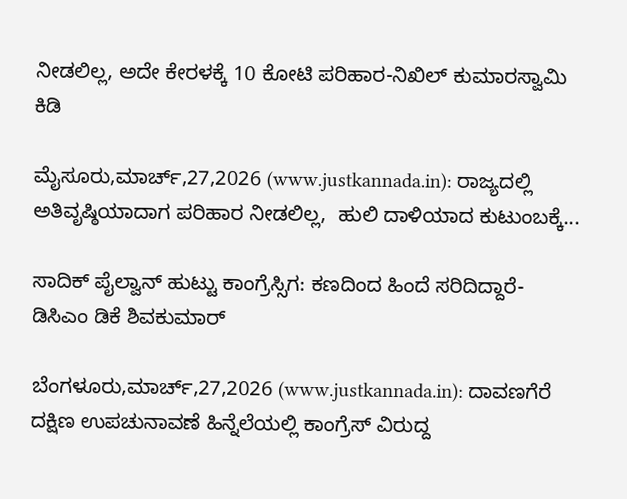ನೀಡಲಿಲ್ಲ, ಅದೇ ಕೇರಳಕ್ಕೆ 10 ಕೋಟಿ ಪರಿಹಾರ-ನಿಖಿಲ್ ಕುಮಾರಸ್ವಾಮಿ ಕಿಡಿ

ಮೈಸೂರು,ಮಾರ್ಚ್,27,2026 (www.justkannada.in): ರಾಜ್ಯದಲ್ಲಿ ಅತಿವೃಷ್ಠಿಯಾದಾಗ ಪರಿಹಾರ ನೀಡಲಿಲ್ಲ,  ಹುಲಿ ದಾಳಿಯಾದ ಕುಟುಂಬಕ್ಕೆ...

ಸಾದಿಕ್ ಪೈಲ್ವಾನ್ ಹುಟ್ಟು ಕಾಂಗ್ರೆಸ್ಸಿಗ: ಕಣದಿಂದ ಹಿಂದೆ ಸರಿದಿದ್ದಾರೆ-ಡಿಸಿಎಂ ಡಿಕೆ ಶಿವಕುಮಾರ್

ಬೆಂಗಳೂರು,ಮಾರ್ಚ್,27,2026 (www.justkannada.in): ದಾವಣಗೆರೆ ದಕ್ಷಿಣ ಉಪಚುನಾವಣೆ ಹಿನ್ನೆಲೆಯಲ್ಲಿ ಕಾಂಗ್ರೆಸ್ ವಿರುದ್ದ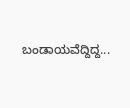ಬಂಡಾಯವೆದ್ದಿದ್ದ...